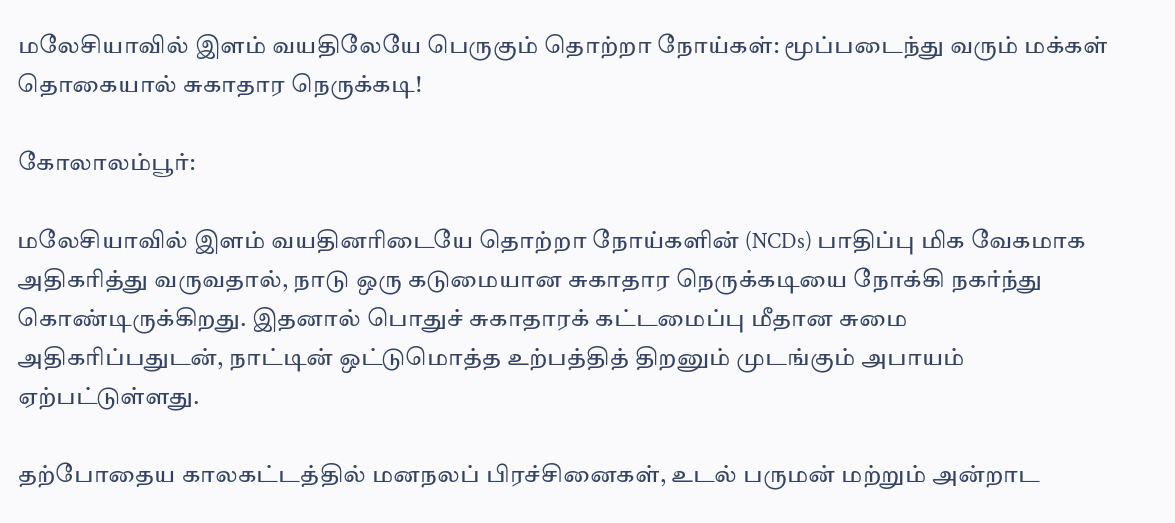மலேசியாவில் இளம் வயதிலேயே பெருகும் தொற்றா நோய்கள்: மூப்படைந்து வரும் மக்கள் தொகையால் சுகாதார நெருக்கடி!

கோலாலம்பூர்:

மலேசியாவில் இளம் வயதினரிடையே தொற்றா நோய்களின் (NCDs) பாதிப்பு மிக வேகமாக அதிகரித்து வருவதால், நாடு ஒரு கடுமையான சுகாதார நெருக்கடியை நோக்கி நகர்ந்து கொண்டிருக்கிறது. இதனால் பொதுச் சுகாதாரக் கட்டமைப்பு மீதான சுமை அதிகரிப்பதுடன், நாட்டின் ஒட்டுமொத்த உற்பத்தித் திறனும் முடங்கும் அபாயம் ஏற்பட்டுள்ளது.

தற்போதைய காலகட்டத்தில் மனநலப் பிரச்சினைகள், உடல் பருமன் மற்றும் அன்றாட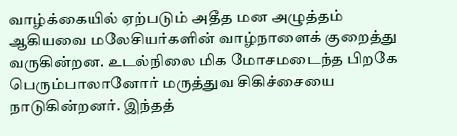வாழ்க்கையில் ஏற்படும் அதீத மன அழுத்தம் ஆகியவை மலேசியர்களின் வாழ்நாளைக் குறைத்து வருகின்றன. உடல்நிலை மிக மோசமடைந்த பிறகே பெரும்பாலானோர் மருத்துவ சிகிச்சையை நாடுகின்றனர். இந்தத்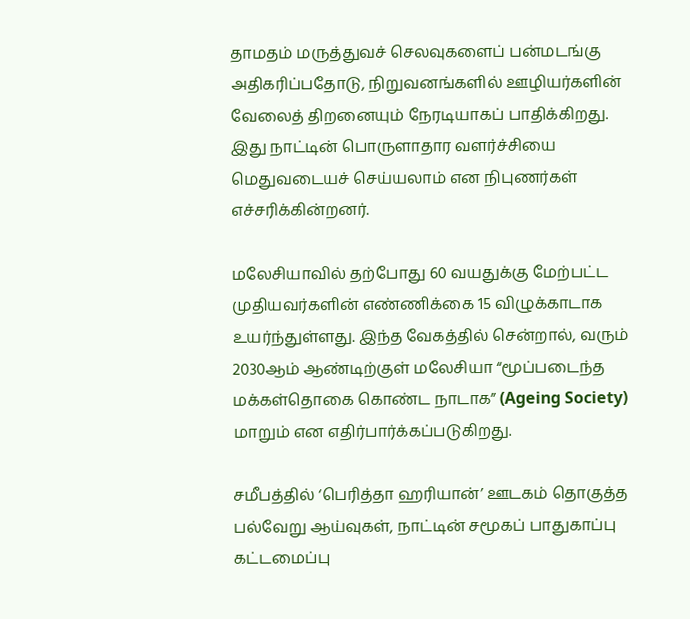தாமதம் மருத்துவச் செலவுகளைப் பன்மடங்கு அதிகரிப்பதோடு, நிறுவனங்களில் ஊழியர்களின் வேலைத் திறனையும் நேரடியாகப் பாதிக்கிறது. இது நாட்டின் பொருளாதார வளர்ச்சியை மெதுவடையச் செய்யலாம் என நிபுணர்கள் எச்சரிக்கின்றனர்.

மலேசியாவில் தற்போது 60 வயதுக்கு மேற்பட்ட முதியவர்களின் எண்ணிக்கை 15 விழுக்காடாக உயர்ந்துள்ளது. இந்த வேகத்தில் சென்றால், வரும் 2030ஆம் ஆண்டிற்குள் மலேசியா “மூப்படைந்த மக்கள்தொகை கொண்ட நாடாக” (Ageing Society) மாறும் என எதிர்பார்க்கப்படுகிறது.

சமீபத்தில் ‘பெரித்தா ஹரியான்’ ஊடகம் தொகுத்த பல்வேறு ஆய்வுகள், நாட்டின் சமூகப் பாதுகாப்பு கட்டமைப்பு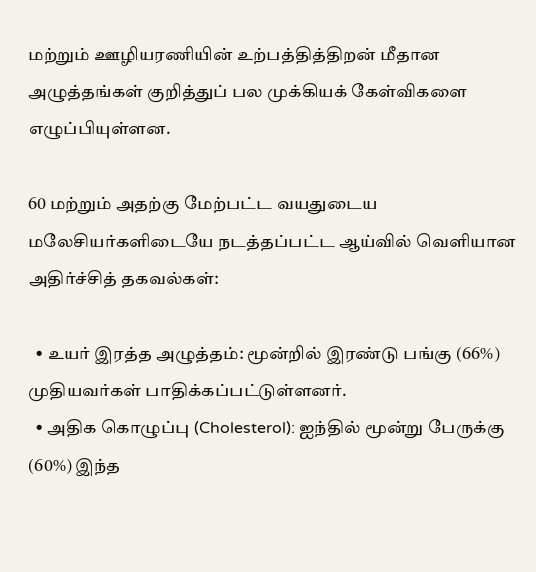மற்றும் ஊழியரணியின் உற்பத்தித்திறன் மீதான அழுத்தங்கள் குறித்துப் பல முக்கியக் கேள்விகளை எழுப்பியுள்ளன.

60 மற்றும் அதற்கு மேற்பட்ட வயதுடைய மலேசியர்களிடையே நடத்தப்பட்ட ஆய்வில் வெளியான அதிர்ச்சித் தகவல்கள்:

  • உயர் இரத்த அழுத்தம்: மூன்றில் இரண்டு பங்கு (66%) முதியவர்கள் பாதிக்கப்பட்டுள்ளனர்.
  • அதிக கொழுப்பு (Cholesterol): ஐந்தில் மூன்று பேருக்கு (60%) இந்த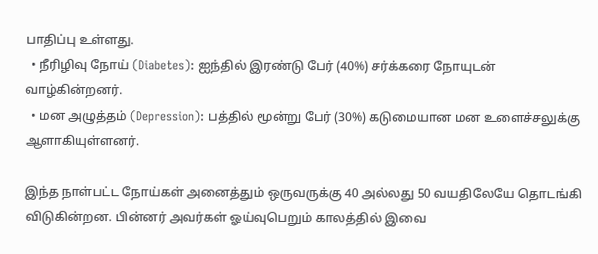பாதிப்பு உள்ளது.
  • நீரிழிவு நோய் (Diabetes): ஐந்தில் இரண்டு பேர் (40%) சர்க்கரை நோயுடன் வாழ்கின்றனர்.
  • மன அழுத்தம் (Depression): பத்தில் மூன்று பேர் (30%) கடுமையான மன உளைச்சலுக்கு ஆளாகியுள்ளனர்.

இந்த நாள்பட்ட நோய்கள் அனைத்தும் ஒருவருக்கு 40 அல்லது 50 வயதிலேயே தொடங்கி விடுகின்றன. பின்னர் அவர்கள் ஓய்வுபெறும் காலத்தில் இவை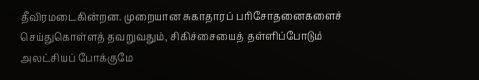தீவிரமடைகின்றன. முறையான சுகாதாரப் பரிசோதனைகளைச் செய்துகொள்ளத் தவறுவதும், சிகிச்சையைத் தள்ளிப்போடும் அலட்சியப் போக்குமே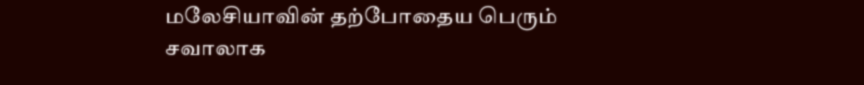மலேசியாவின் தற்போதைய பெரும் சவாலாக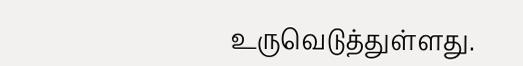உருவெடுத்துள்ளது.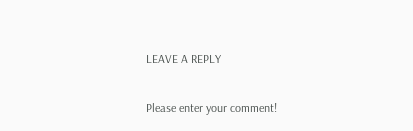LEAVE A REPLY

Please enter your comment!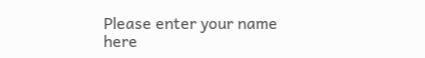Please enter your name here